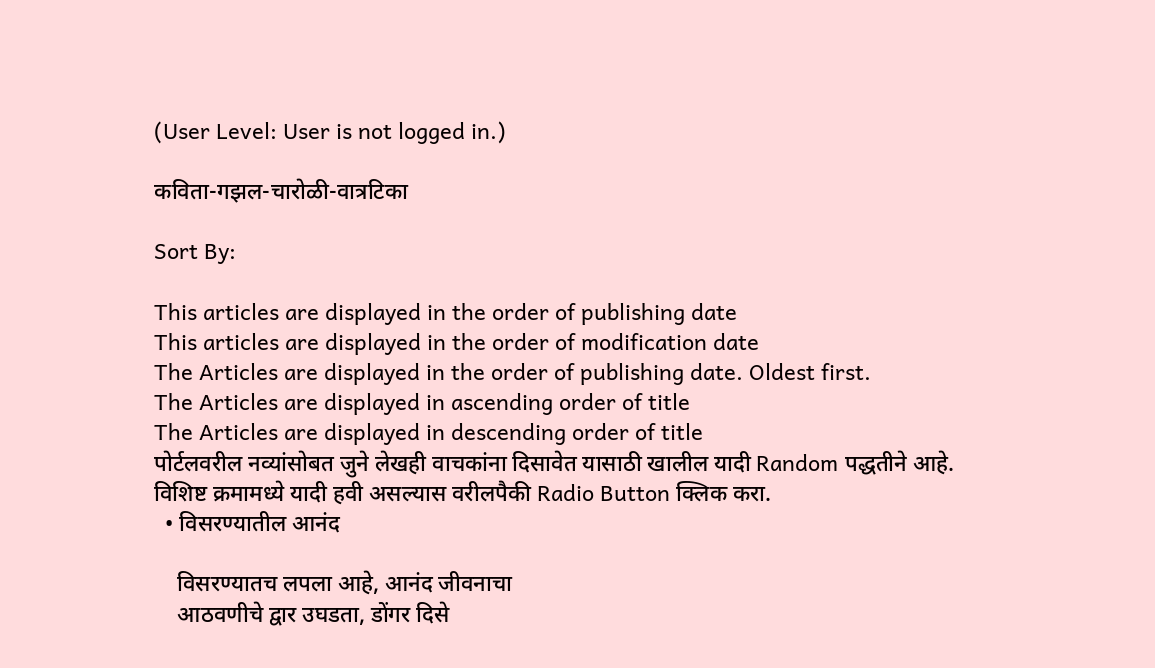(User Level: User is not logged in.)

कविता-गझल-चारोळी-वात्रटिका

Sort By:

This articles are displayed in the order of publishing date
This articles are displayed in the order of modification date
The Articles are displayed in the order of publishing date. Oldest first.
The Articles are displayed in ascending order of title
The Articles are displayed in descending order of title
पोर्टलवरील नव्यांसोबत जुने लेखही वाचकांना दिसावेत यासाठी खालील यादी Random पद्धतीने आहे. विशिष्ट क्रमामध्ये यादी हवी असल्यास वरीलपैकी Radio Button क्लिक करा.
  • विसरण्यातील आनंद

    विसरण्यातच लपला आहे, आनंद जीवनाचा
    आठवणीचे द्वार उघडता, डोंगर दिसे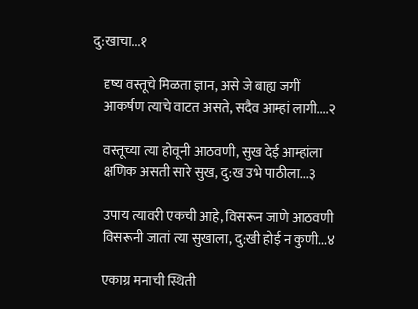दु:खाचा...१

    दृष्य वस्तूचे मिळता ज्ञान, असे जे बाह्य जगीं
    आकर्षण त्याचे वाटत असते, सदैव आम्हां लागी....२

    वस्तूच्या त्या होवूनी आठवणी, सुख देई आम्हांला
    क्षणिक असती सारे सुख, दु:ख उभे पाठीला...३

    उपाय त्यावरी एकची आहे, विसरून जाणे आठवणी
    विसरूनी जातां त्या सुखाला, दु:खी होई न कुणी...४

    एकाग्र मनाची स्थिती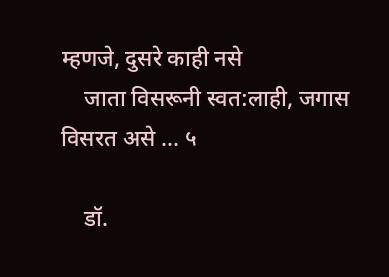म्हणजे, दुसरे काही नसे
    जाता विसरूनी स्वत:लाही, जगास विसरत असे ... ५

    डॉ.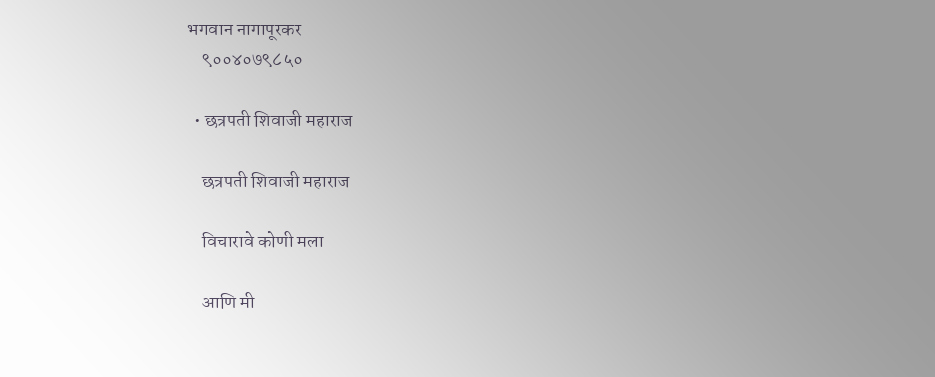भगवान नागापूरकर
    ९००४०७९८५०

  • छत्रपती शिवाजी महाराज

    छत्रपती शिवाजी महाराज

    विचारावे कोणी मला

    आणि मी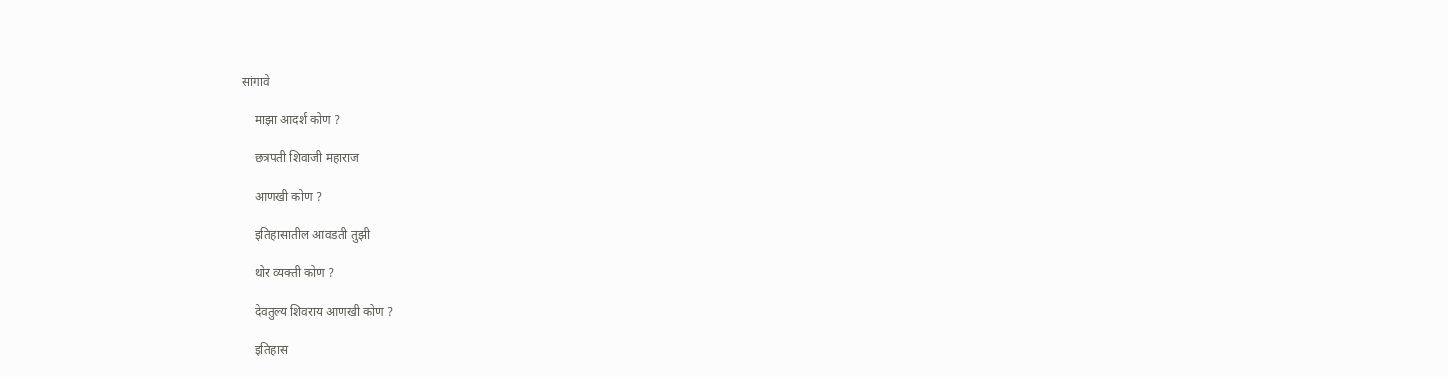सांगावे

    माझा आदर्श कोण ?

    छत्रपती शिवाजी महाराज

    आणखी कोण ?

    इतिहासातील आवडती तुझी

    थोर व्यक्ती कोण ?

    देवतुल्य शिवराय आणखी कोण ?

    इतिहास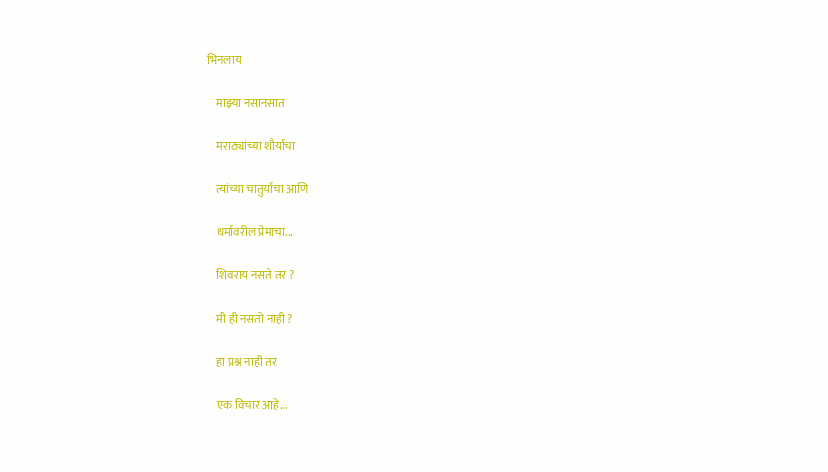भिनलाय

    माझ्या नसानसात

    मराठ्यांच्या शौर्याचा

    त्यांच्या चातुर्याचा आणि

    धर्मावरील प्रेमाचा...

    शिवराय नसते तर ?

    मी ही नसतो नाही ?

    हा प्रश्न नाही तर

    एक विचार आहे...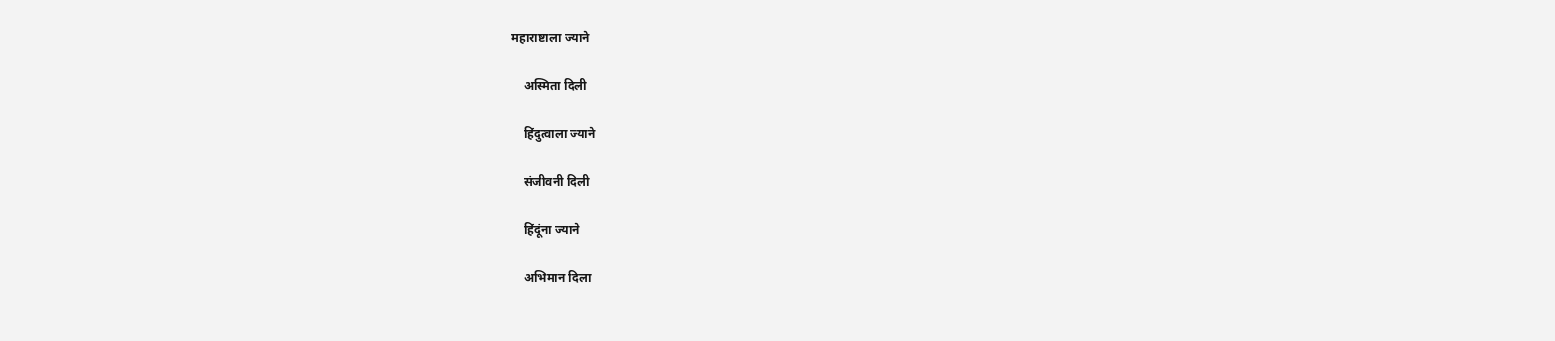महाराष्टाला ज्याने

    अस्मिता दिली

    हिंदुत्वाला ज्याने

    संजीवनी दिली

    हिंदूंना ज्याने

    अभिमान दिला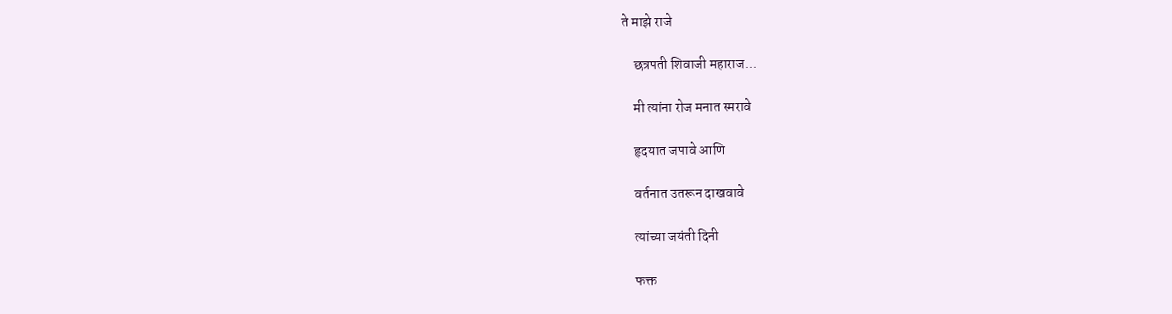ते माझे राजे

    छत्रपती शिवाजी महाराज...

    मी त्यांना रोज मनात स्मरावे

    हृदयात जपावे आणि

    वर्तनात उतरून दाखवावे

    त्यांच्या जयंती दिनी

    फक्त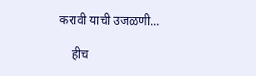करावी याची उजळणी...

    हीच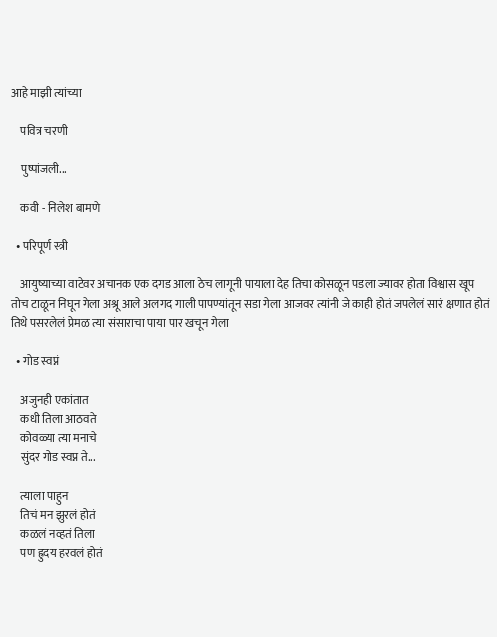आहे माझी त्यांच्या

    पवित्र चरणी

    पुष्पांजली...

    कवी - निलेश बामणे

  • परिपूर्ण स्त्री

    आयुष्याच्या वाटेवर अचानक एक दगड आला ठेच लागूनी पायाला देह तिचा कोसळून पडला ज्यावर होता विश्वास खूप तोच टाळून निघून गेला अश्रू आले अलगद गाली पापण्यांतून सडा गेला आजवर त्यांनी जे काही होतं जपलेलं सारं क्षणात होतं तिथे पसरलेलं प्रेमळ त्या संसाराचा पाया पार खचून गेला

  • गोड स्वप्नं

    अजुनही एकांतात
    कधी तिला आठवते
    कोवळ्या त्या मनाचे
    सुंदर गोड स्वप्न ते...

    त्याला पाहुन
    तिचं मन झुरलं होतं
    कळलं नव्हतं तिला
    पण ह्रुदय हरवलं होतं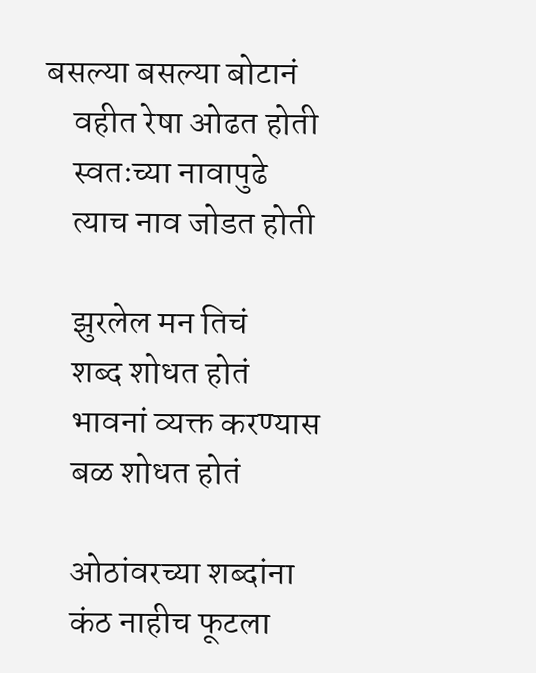बसल्या बसल्या बोटानं
    वहीत रेषा ओढत होती
    स्वतःच्या नावापुढे
    त्याच नाव जोडत होती

    झुरलेल मन तिचं
    शब्द शोधत होतं
    भावनां व्यक्त करण्यास
    बळ शोधत होतं

    ओठांवरच्या शब्दांना
    कंठ नाहीच फूटला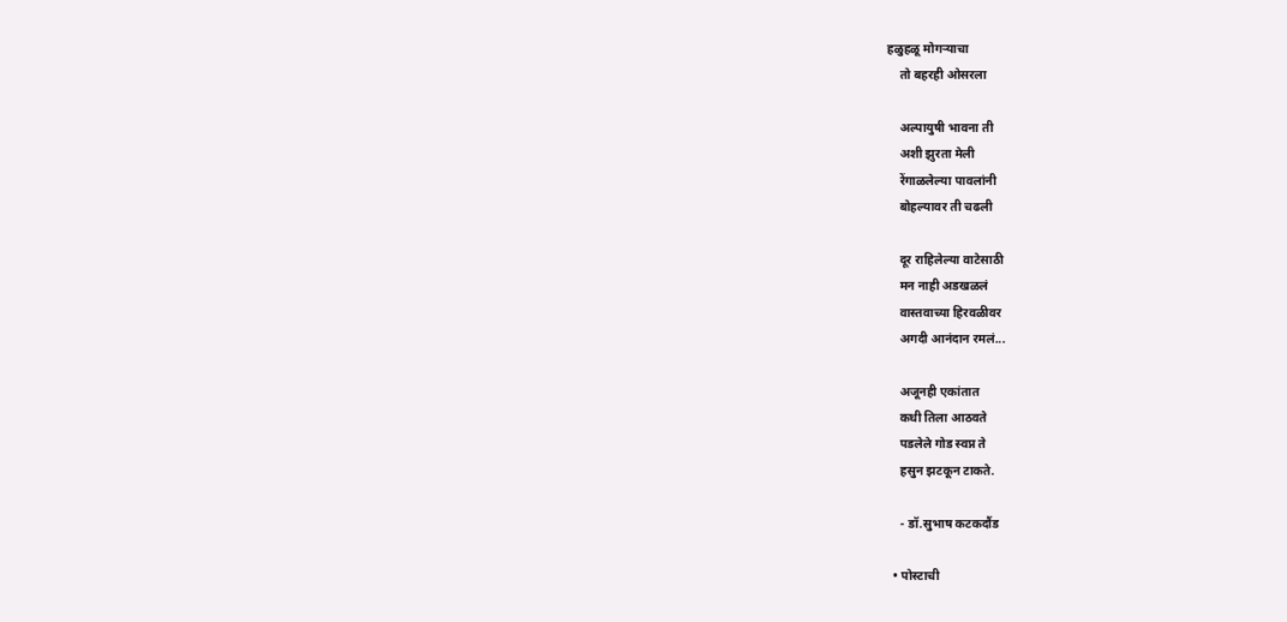हळुहळू मोगऱ्याचा
    तो बहरही ओसरला

    अल्पायुषी भावना ती
    अशी झुरता मेली
    रेंगाळलेल्या पावलांनी
    बोहल्यावर ती चढली

    दूर राहिलेल्या वाटेसाठी
    मन नाही अडखळलं
    वास्तवाच्या हिरवळीवर
    अगदी आनंदान रमलं...

    अजूनही एकांतात
    कधी तिला आठवते
    पडलेले गोड स्वप्न ते
    हसुन झटकून टाकते.

    - डॉ.सुभाष कटकदौंड

  • पोस्टाची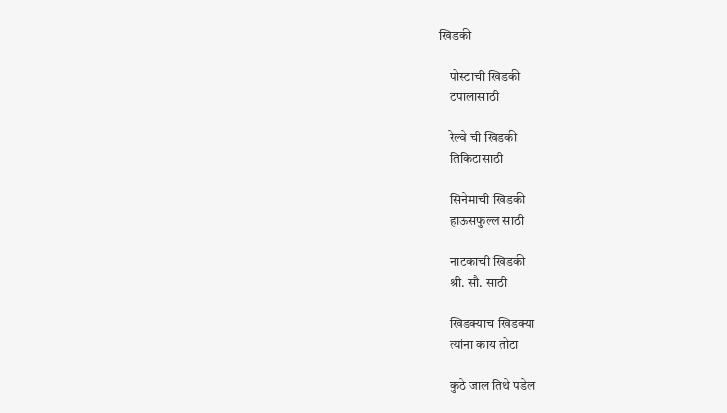खिडकी

    पोस्टाची खिडकी
    टपालासाठी

    रेल्वे ची खिडकी
    तिकिटासाठी

    सिनेमाची खिडकी
    हाऊसफुल्ल साठी

    नाटकाची खिडकी
    श्री. सौ. साठी

    खिडक्याच खिडक्या
    त्यांना काय तोटा

    कुठे जाल तिथे पडेल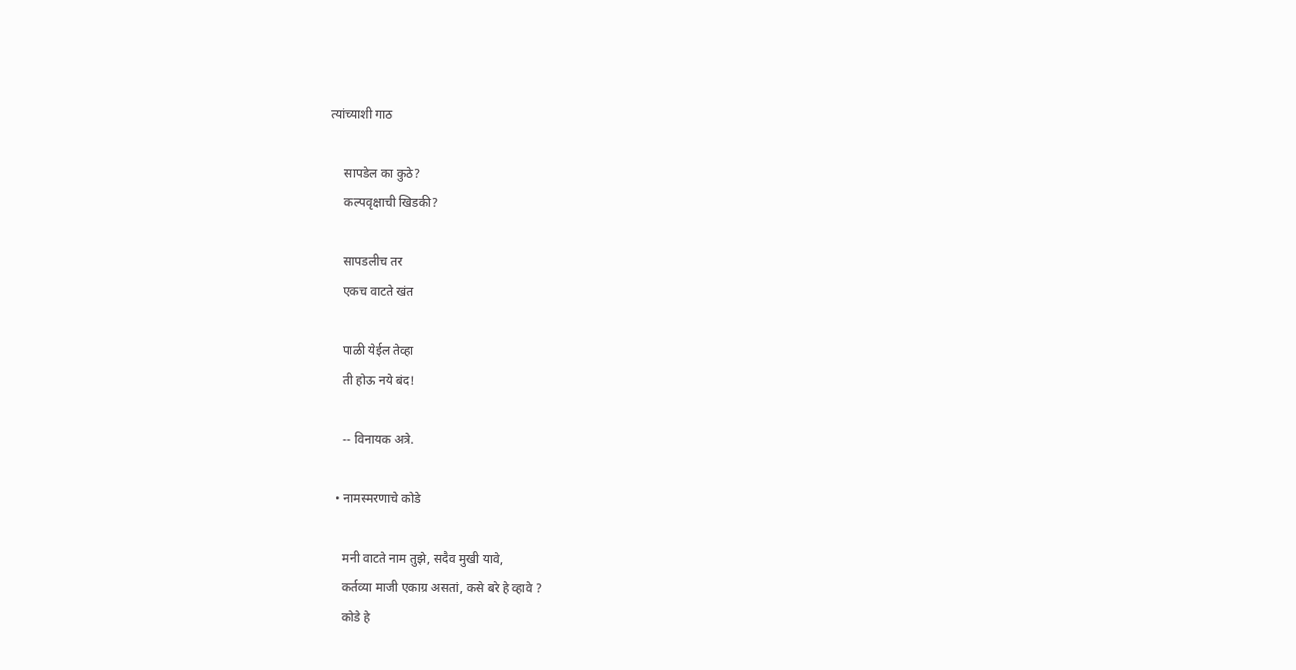त्यांच्याशी गाठ

    सापडेल का कुठे?
    कल्पवृक्षाची खिडकी?

    सापडलीच तर
    एकच वाटते खंत

    पाळी येईल तेव्हा
    ती होऊ नये बंद!

    -- विनायक अत्रे.

  • नामस्मरणाचे कोडे

    मनी वाटते नाम तुझे, सदैव मुखी यावे,
    कर्तव्या माजी एकाग्र असतां, कसे बरे हे व्हावे ?
    कोडे हे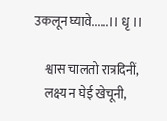उकलून घ्यावे......।। धृ ।।

    श्वास चालतो रात्रदिनीं,
    लक्ष्य न घेई खेचूनी,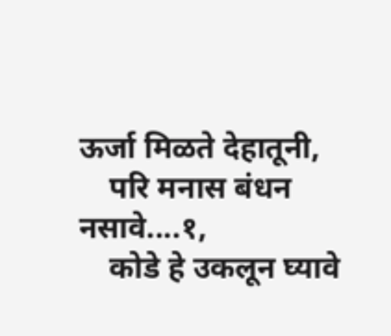ऊर्जा मिळते देहातूनी,
    परि मनास बंधन नसावे....१,
    कोडे हे उकलून घ्यावे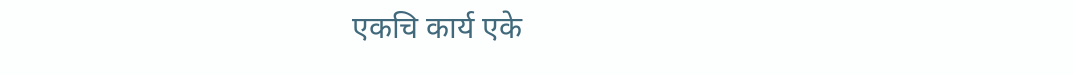एकचि कार्य एके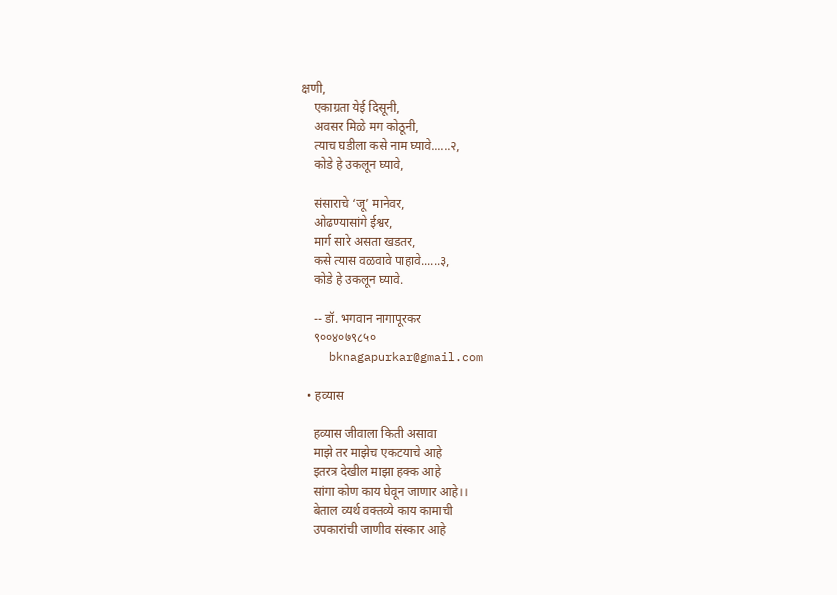क्षणी,
    एकाग्रता येई दिसूनी,
    अवसर मिळे मग कोठूनी,
    त्याच घडीला कसे नाम घ्यावे......२,
    कोडे हे उकलून घ्यावे,

    संसाराचे ‘जू’ मानेवर,
    ओढण्यासांगे ईश्वर,
    मार्ग सारे असता खडतर,
    कसे त्यास वळवावे पाहावे......३,
    कोडे हे उकलून घ्यावे.

    -- डॉ. भगवान नागापूरकर
    ९००४०७९८५०
    bknagapurkar@gmail.com

  • हव्यास

    हव्यास जीवाला किती असावा
    माझे तर माझेच एकटयाचे आहे
    इतरत्र देखील माझा हक्क आहे
    सांगा कोण काय घेवून जाणार आहे।।
    बेताल व्यर्थ वक्तव्ये काय कामाची
    उपकारांची जाणीव संस्कार आहे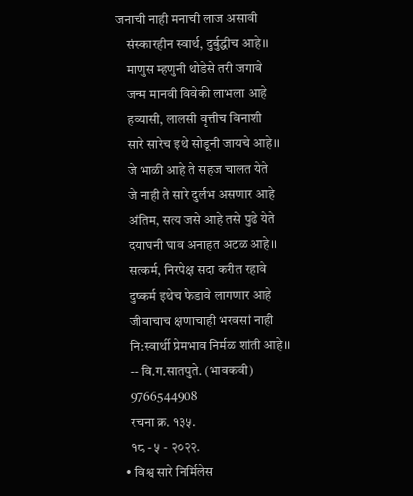जनाची नाही मनाची लाज असावी
    संस्कारहीन स्वार्थ, दुर्बुद्धीच आहे।।
    माणुस म्हणुनी थोडेसे तरी जगावे
    जन्म मानवी विवेकी लाभला आहे
    हव्यासी, लालसी वृत्तीच विनाशी
    सारे सारेच इथे सोडूनी जायचे आहे।।
    जे भाळी आहे ते सहज चालत येते
    जे नाही ते सारे दुर्लभ असणार आहे
    अंतिम, सत्य जसे आहे तसे पुढे येते
    दयाघनी घाव अनाहत अटळ आहे।।
    सत्कर्म, निरपेक्ष सदा करीत रहावे
    दुष्कर्म इथेच फेडावे लागणार आहे
    जीवाचाच क्षणाचाही भरवसां नाही
    नि:स्वार्थी प्रेमभाव निर्मळ शांती आहे।।
    -- वि.ग.सातपुते. (भावकवी)
    9766544908
    रचना क्र. १३५.
    १८ - ५ - २०२२.
  • विश्व सारे निर्मिलेस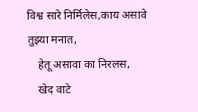विश्व सारे निर्मिलेस,काय असावे तुझ्या मनात,
    हेतू असावा का निरलस,
    खेद वाटे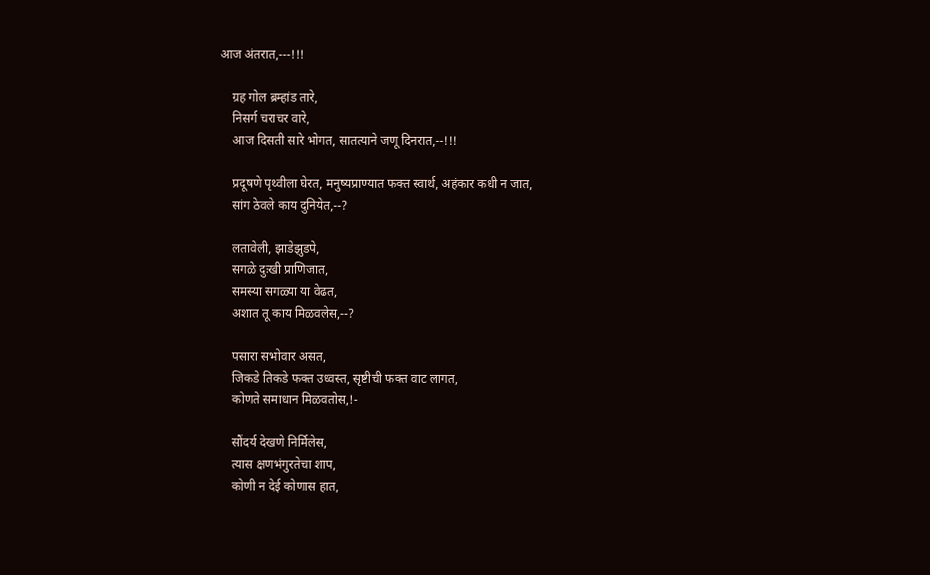आज अंतरात,---!!!

    ग्रह गोल ब्रम्हांड तारे,
    निसर्ग चराचर वारे,
    आज दिसती सारे भोगत, सातत्याने जणू दिनरात,--!!!

    प्रदूषणे पृथ्वीला घेरत, मनुष्यप्राण्यात फक्त स्वार्थ, अहंकार कधी न जात,
    सांग ठेवले काय दुनियेत,--?

    लतावेली, झाडेझुडपे,
    सगळे दुःखी प्राणिजात,
    समस्या सगळ्या या वेढत,
    अशात तू काय मिळवलेस,--?

    पसारा सभोवार असत,
    जिकडे तिकडे फक्त उध्वस्त, सृष्टीची फक्त वाट लागत,
    कोणते समाधान मिळवतोस,!-

    सौंदर्य देखणे निर्मिलेस,
    त्यास क्षणभंगुरतेचा शाप,
    कोणी न देई कोणास हात,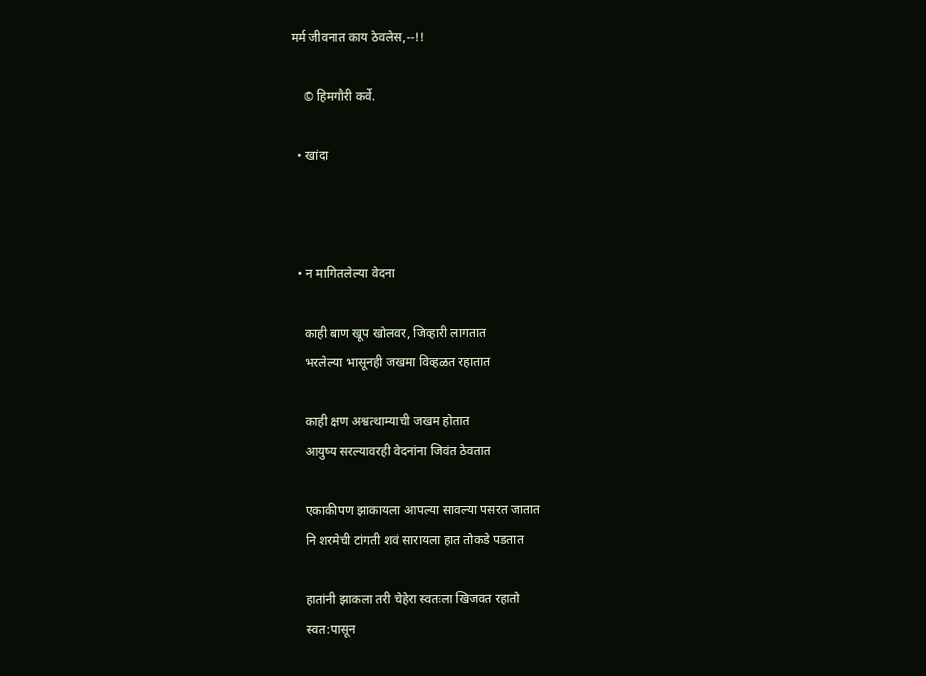मर्म जीवनात काय ठेवलेस,--!!

    © हिमगौरी कर्वे.

  • खांदा



  • न मागितलेल्या वेदना

    काही बाण खूप खोलवर, जिव्हारी लागतात
    भरलेल्या भासूनही जखमा विव्हळत रहातात

    काही क्षण अश्वत्थाम्याची जखम होतात
    आयुष्य सरल्यावरही वेदनांना जिवंत ठेवतात

    एकाकीपण झाकायला आपल्या सावल्या पसरत जातात
    नि शरमेची टांगती शवं सारायला हात तोकडे पडतात

    हातांनी झाकला तरी चेहेरा स्वतःला खिजवत रहातो
    स्वत:पासून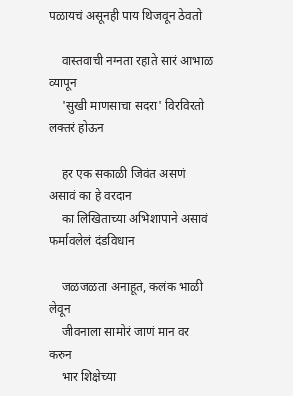पळायचं असूनही पाय थिजवून ठेवतो

    वास्तवाची नग्नता रहाते सारं आभाळ व्यापून
    'सुखी माणसाचा सदरा' विरविरतो लक्तरं होऊन

    हर एक सकाळी जिवंत असणं असावं का हे वरदान
    का लिखिताच्या अभिशापाने असावं फर्मावलेलं दंडविधान

    जळजळता अनाहूत, कलंक भाळी लेवून
    जीवनाला सामोरं जाणं मान वर करुन
    भार शिक्षेच्या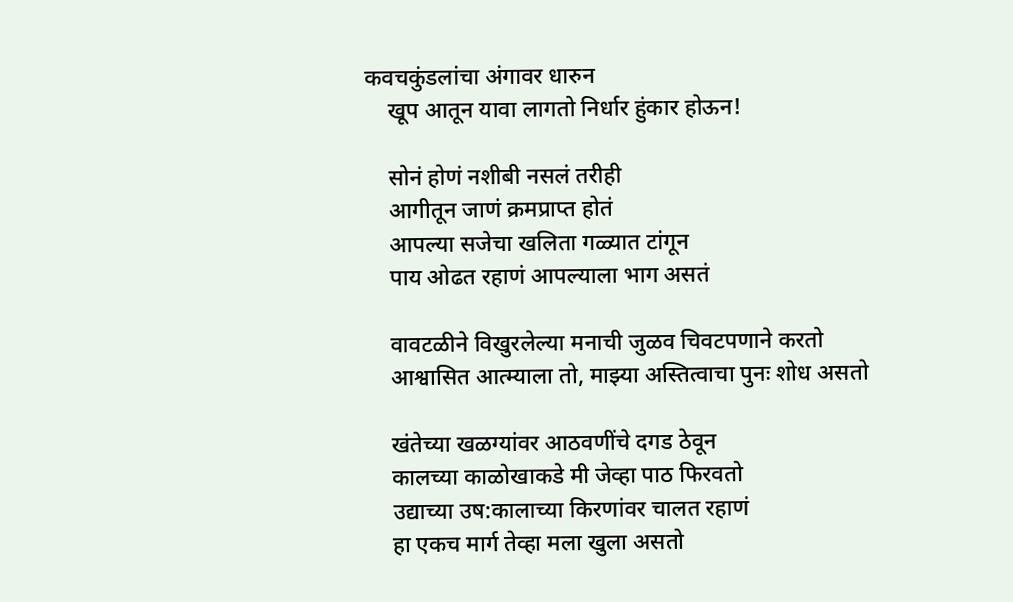कवचकुंडलांचा अंगावर धारुन
    खूप आतून यावा लागतो निर्धार हुंकार होऊन!

    सोनं होणं नशीबी नसलं तरीही
    आगीतून जाणं क्रमप्राप्त होतं
    आपल्या सजेचा खलिता गळ्यात टांगून
    पाय ओढत रहाणं आपल्याला भाग असतं

    वावटळीने विखुरलेल्या मनाची जुळव चिवटपणाने करतो
    आश्वासित आत्म्याला तो, माझ्या अस्तित्वाचा पुनः शोध असतो

    खंतेच्या खळग्यांवर आठवणींचे दगड ठेवून
    कालच्या काळोखाकडे मी जेव्हा पाठ फिरवतो
    उद्याच्या उष:कालाच्या किरणांवर चालत रहाणं
    हा एकच मार्ग तेव्हा मला खुला असतो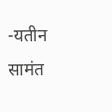-यतीन सामंत